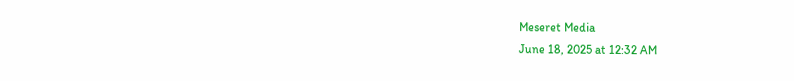Meseret Media
June 18, 2025 at 12:32 AM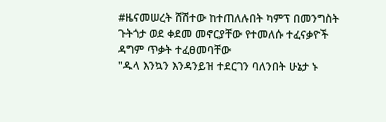#ዜናመሠረት ሸሽተው ከተጠለሉበት ካምፕ በመንግስት ጉትጎታ ወደ ቀደመ መኖርያቸው የተመለሱ ተፈናቃዮች ዳግም ጥቃት ተፈፀመባቸው
"ዱላ እንኳን እንዳንይዝ ተደርገን ባለንበት ሁኔታ ኑ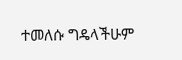ተመለሱ ግዴላችሁም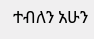ተብለን አሁን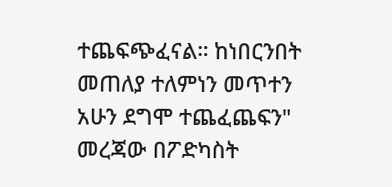ተጨፍጭፈናል። ከነበርንበት መጠለያ ተለምነን መጥተን አሁን ደግሞ ተጨፈጨፍን"
መረጃው በፖድካስት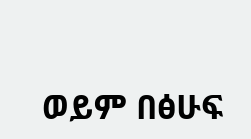ወይም በፅሁፍ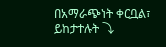በአማራጭነት ቀርቧል፣ ይከታተሉት ⤵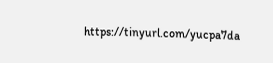https://tinyurl.com/yucpa7da